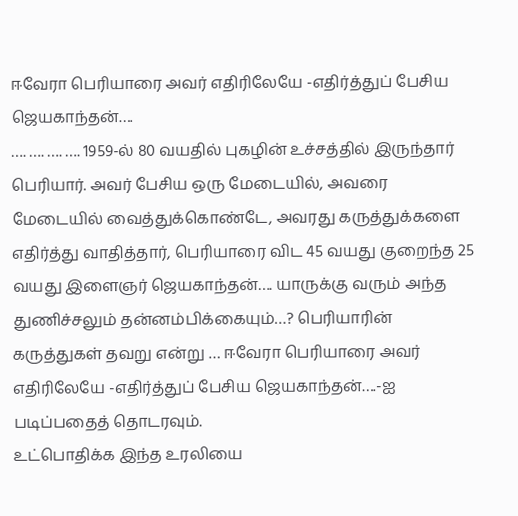ஈவேரா பெரியாரை அவர் எதிரிலேயே -எதிர்த்துப் பேசிய ஜெயகாந்தன்….
…. …. …. …. 1959-ல் 80 வயதில் புகழின் உச்சத்தில் இருந்தார் பெரியார். அவர் பேசிய ஒரு மேடையில், அவரை மேடையில் வைத்துக்கொண்டே, அவரது கருத்துக்களை எதிர்த்து வாதித்தார், பெரியாரை விட 45 வயது குறைந்த 25 வயது இளைஞர் ஜெயகாந்தன்…. யாருக்கு வரும் அந்த துணிச்சலும் தன்னம்பிக்கையும்…? பெரியாரின் கருத்துகள் தவறு என்று … ஈவேரா பெரியாரை அவர் எதிரிலேயே -எதிர்த்துப் பேசிய ஜெயகாந்தன்….-ஐ படிப்பதைத் தொடரவும்.
உட்பொதிக்க இந்த உரலியை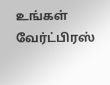உங்கள் வேர்ட்பிரஸ்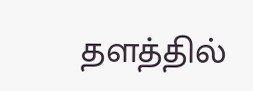தளத்தில்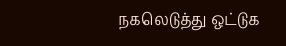நகலெடுத்து ஒட்டுக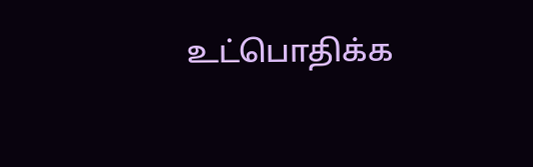உட்பொதிக்க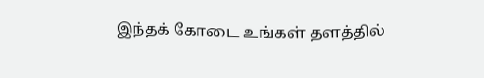இந்தக் கோடை உங்கள் தளத்தில்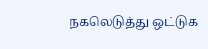நகலெடுத்து ஒட்டுக